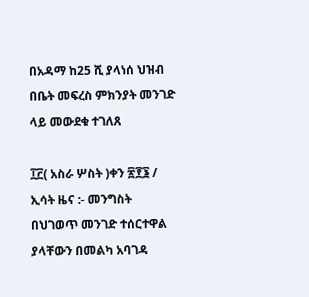በአዳማ ከ25 ሺ ያላነሰ ህዝብ በቤት መፍረስ ምክንያት መንገድ ላይ መውደቁ ተገለጸ

፲፫( አስራ ሦስት )ቀን ፳፻፮ /  ኢሳት ዜና :- መንግስት በህገወጥ መንገድ ተሰርተዋል ያላቸውን በመልካ አባገዳ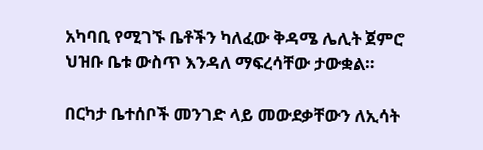አካባቢ የሚገኙ ቤቶችን ካለፈው ቅዳሜ ሌሊት ጀምሮ ህዝቡ ቤቱ ውስጥ እንዳለ ማፍረሳቸው ታውቋል።

በርካታ ቤተሰቦች መንገድ ላይ መውደቃቸውን ለኢሳት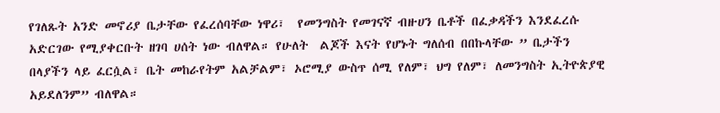የገለጹት አንድ መኖሪያ ቤታቸው የፈረሰባቸው ነዋሪ፣  የመንግስት የመገናኛ ብዙሀን ቤቶች በፈቃዳችን እንደፈረሱ አድርገው የሚያቀርቡት ዘገባ ሀሰት ነው ብለዋል። የሁለት  ልጆች እናት የሆኑት ግለሰብ በበኩላቸው ” ቤታችን በላያችን ላይ ፈርሷል፣ ቤት መከራየትም አልቻልም፣ ኦሮሚያ ውስጥ ሰሚ የለም፣ ህግ የለም፣ ለመንግስት ኢትዮጵያዊ አይደለንም” ብለዋል።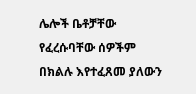ሌሎች ቤቶቻቸው የፈረሱባቸው ሰዎችም በክልሉ እየተፈጸመ ያለውን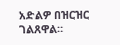አድልዎ በዝርዝር ገልጸዋል።